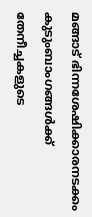മങ്ങാട് ഭിന്നശേഷിക്കാരനടക്കം കുടുംബാംഗങ്ങൾക്ക് തേനീച്ചകളുടെ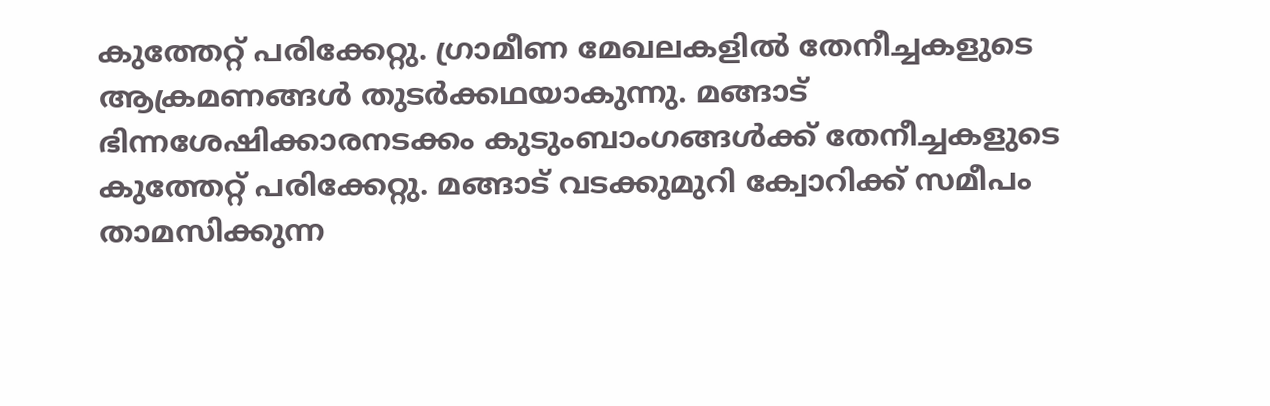കുത്തേറ്റ് പരിക്കേറ്റു. ഗ്രാമീണ മേഖലകളിൽ തേനീച്ചകളുടെ ആക്രമണങ്ങൾ തുടർക്കഥയാകുന്നു. മങ്ങാട് ഭിന്നശേഷിക്കാരനടക്കം കുടുംബാംഗങ്ങൾക്ക് തേനീച്ചകളുടെ കുത്തേറ്റ് പരിക്കേറ്റു. മങ്ങാട് വടക്കുമുറി ക്വോറിക്ക് സമീപം താമസിക്കുന്ന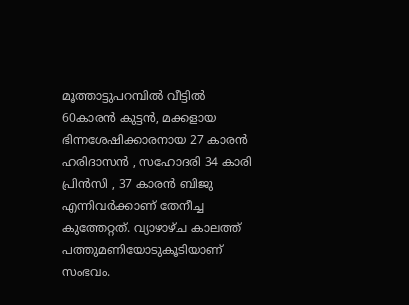മൂത്താട്ടുപറമ്പിൽ വീട്ടിൽ 60കാരൻ കുട്ടൻ, മക്കളായ ഭിന്നശേഷിക്കാരനായ 27 കാരൻ ഹരിദാസൻ , സഹോദരി 34 കാരി പ്രിൻസി , 37 കാരൻ ബിജു എന്നിവർക്കാണ് തേനീച്ച കുത്തേറ്റത്. വ്യാഴാഴ്ച കാലത്ത് പത്തുമണിയോടുകൂടിയാണ് സംഭവം.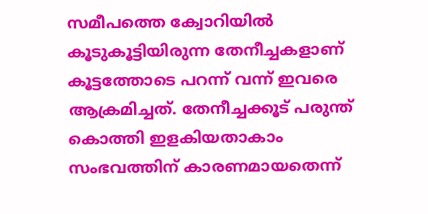സമീപത്തെ ക്വോറിയിൽ കൂടുകൂട്ടിയിരുന്ന തേനീച്ചകളാണ് കൂട്ടത്തോടെ പറന്ന് വന്ന് ഇവരെ ആക്രമിച്ചത്. തേനീച്ചക്കൂട് പരുന്ത് കൊത്തി ഇളകിയതാകാം സംഭവത്തിന് കാരണമായതെന്ന്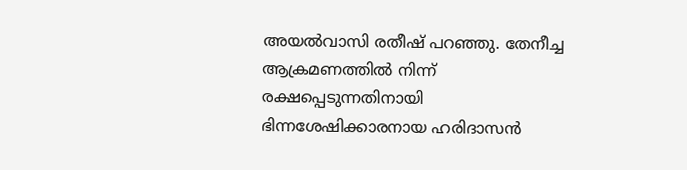അയൽവാസി രതീഷ് പറഞ്ഞു. തേനീച്ച ആക്രമണത്തിൽ നിന്ന് രക്ഷപ്പെടുന്നതിനായി ഭിന്നശേഷിക്കാരനായ ഹരിദാസൻ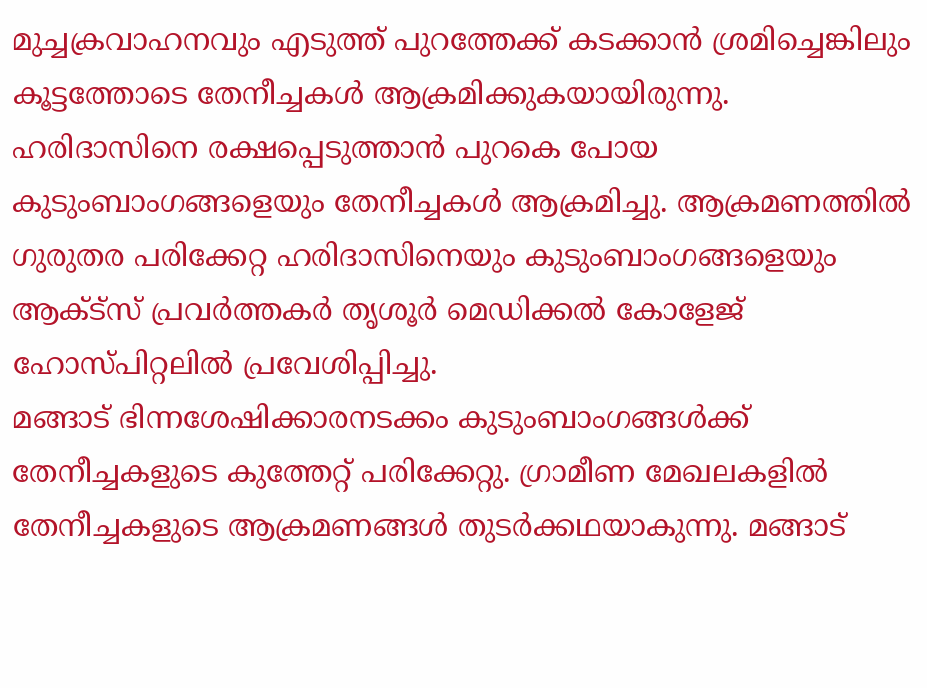മുച്ചക്രവാഹനവും എടുത്ത് പുറത്തേക്ക് കടക്കാൻ ശ്രമിച്ചെങ്കിലും കൂട്ടത്തോടെ തേനീച്ചകൾ ആക്രമിക്കുകയായിരുന്നു. ഹരിദാസിനെ രക്ഷപ്പെടുത്താൻ പുറകെ പോയ കുടുംബാംഗങ്ങളെയും തേനീച്ചകൾ ആക്രമിച്ചു. ആക്രമണത്തിൽ ഗുരുതര പരിക്കേറ്റ ഹരിദാസിനെയും കുടുംബാംഗങ്ങളെയും ആക്ട്സ് പ്രവർത്തകർ തൃശൂർ മെഡിക്കൽ കോളേജ് ഹോസ്പിറ്റലിൽ പ്രവേശിപ്പിച്ചു.
മങ്ങാട് ഭിന്നശേഷിക്കാരനടക്കം കുടുംബാംഗങ്ങൾക്ക് തേനീച്ചകളുടെ കുത്തേറ്റ് പരിക്കേറ്റു. ഗ്രാമീണ മേഖലകളിൽ തേനീച്ചകളുടെ ആക്രമണങ്ങൾ തുടർക്കഥയാകുന്നു. മങ്ങാട്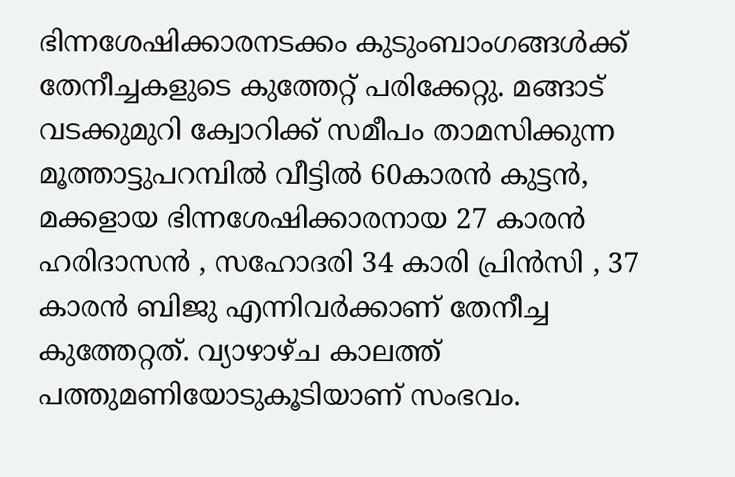ഭിന്നശേഷിക്കാരനടക്കം കുടുംബാംഗങ്ങൾക്ക് തേനീച്ചകളുടെ കുത്തേറ്റ് പരിക്കേറ്റു. മങ്ങാട് വടക്കുമുറി ക്വോറിക്ക് സമീപം താമസിക്കുന്ന മൂത്താട്ടുപറമ്പിൽ വീട്ടിൽ 60കാരൻ കുട്ടൻ, മക്കളായ ഭിന്നശേഷിക്കാരനായ 27 കാരൻ ഹരിദാസൻ , സഹോദരി 34 കാരി പ്രിൻസി , 37 കാരൻ ബിജു എന്നിവർക്കാണ് തേനീച്ച കുത്തേറ്റത്. വ്യാഴാഴ്ച കാലത്ത് പത്തുമണിയോടുകൂടിയാണ് സംഭവം.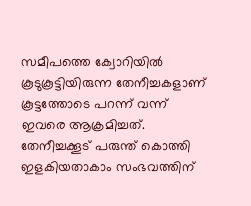സമീപത്തെ ക്വോറിയിൽ കൂടുകൂട്ടിയിരുന്ന തേനീച്ചകളാണ് കൂട്ടത്തോടെ പറന്ന് വന്ന് ഇവരെ ആക്രമിച്ചത്. തേനീച്ചക്കൂട് പരുന്ത് കൊത്തി ഇളകിയതാകാം സംഭവത്തിന്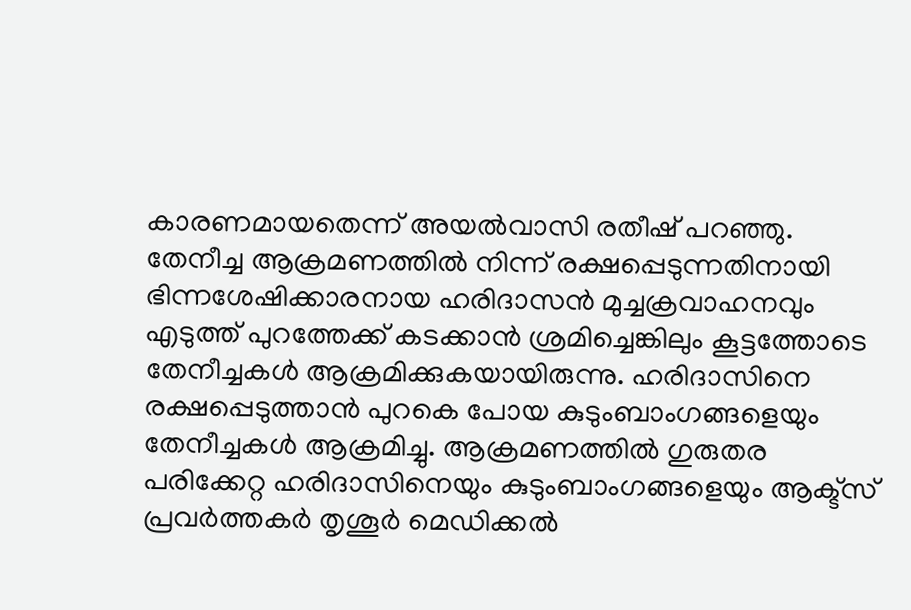കാരണമായതെന്ന് അയൽവാസി രതീഷ് പറഞ്ഞു. തേനീച്ച ആക്രമണത്തിൽ നിന്ന് രക്ഷപ്പെടുന്നതിനായി ഭിന്നശേഷിക്കാരനായ ഹരിദാസൻ മുച്ചക്രവാഹനവും എടുത്ത് പുറത്തേക്ക് കടക്കാൻ ശ്രമിച്ചെങ്കിലും കൂട്ടത്തോടെ തേനീച്ചകൾ ആക്രമിക്കുകയായിരുന്നു. ഹരിദാസിനെ രക്ഷപ്പെടുത്താൻ പുറകെ പോയ കുടുംബാംഗങ്ങളെയും തേനീച്ചകൾ ആക്രമിച്ചു. ആക്രമണത്തിൽ ഗുരുതര പരിക്കേറ്റ ഹരിദാസിനെയും കുടുംബാംഗങ്ങളെയും ആക്ട്സ് പ്രവർത്തകർ തൃശൂർ മെഡിക്കൽ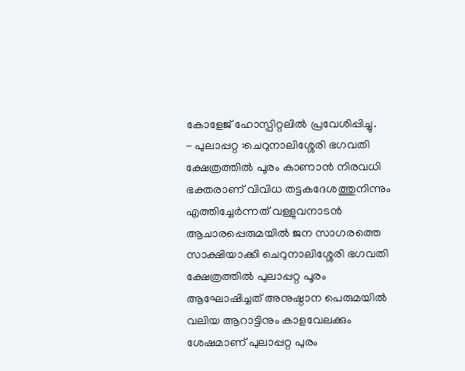കോളേജ് ഹോസ്പിറ്റലിൽ പ്രവേശിപ്പിച്ചു.
- പുലാപ്പറ്റ :ചെറുനാലിശ്ശേരി ഭഗവതി ക്ഷേത്രത്തിൽ പൂരം കാണാൻ നിരവധി ഭക്തരാണ് വിവിധ തട്ടകദേശത്തുനിന്നും എത്തിച്ചേർന്നത് വള്ളുവനാടൻ ആചാരപ്പെരുമയിൽ ജന സാഗരത്തെ സാക്ഷിയാക്കി ചെറുനാലിശ്ശേരി ഭഗവതി ക്ഷേത്രത്തിൽ പുലാപ്പറ്റ പൂരം ആഘോഷിച്ചത് അനുഷ്ഠാന പെരുമയിൽ വലിയ ആറാട്ടിനും കാളവേലക്കും ശേഷമാണ് പുലാപ്പറ്റ പുരം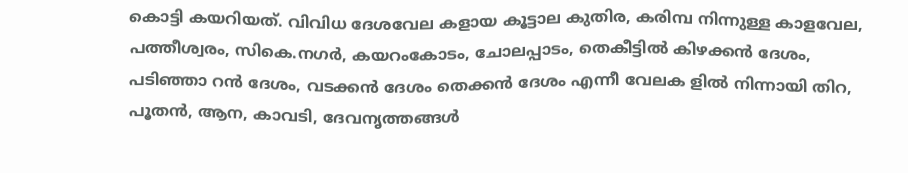കൊട്ടി കയറിയത്. വിവിധ ദേശവേല കളായ കൂട്ടാല കുതിര, കരിമ്പ നിന്നുള്ള കാളവേല, പത്തീശ്വരം, സികെ.നഗർ, കയറംകോടം, ചോലപ്പാടം, തെകീട്ടിൽ കിഴക്കൻ ദേശം, പടിഞ്ഞാ റൻ ദേശം, വടക്കൻ ദേശം തെക്കൻ ദേശം എന്നീ വേലക ളിൽ നിന്നായി തിറ, പൂതൻ, ആന, കാവടി, ദേവനൃത്തങ്ങൾ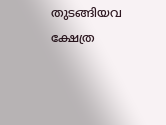തുടങ്ങിയവ ക്ഷേത്ര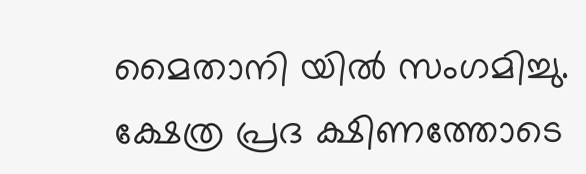മൈതാനി യിൽ സംഗമിച്ചു. ക്ഷേത്ര പ്രദ ക്ഷിണത്തോടെ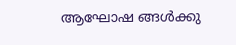ആഘോഷ ങ്ങൾക്കു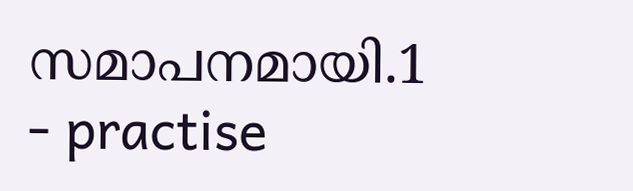സമാപനമായി.1
- practise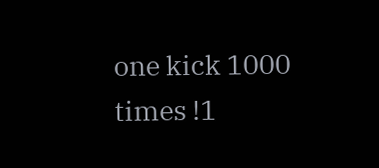one kick 1000 times !1